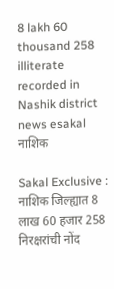8 lakh 60 thousand 258 illiterate recorded in Nashik district news esakal
नाशिक

Sakal Exclusive : नाशिक जिल्ह्यात 8 लाख 60 हजार 258 निरक्षरांची नोंद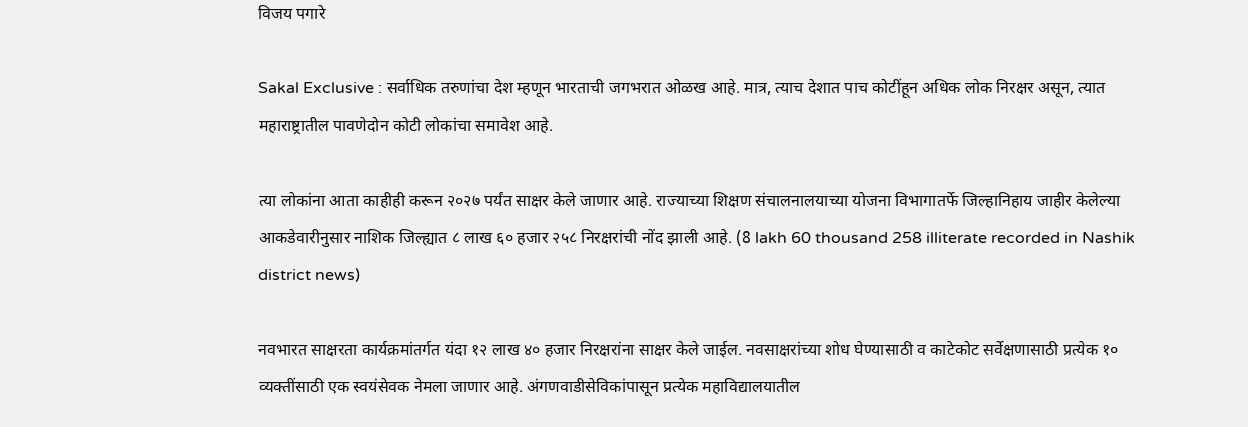विजय पगारे

Sakal Exclusive : सर्वाधिक तरुणांचा देश म्हणून भारताची जगभरात ओळख आहे. मात्र, त्याच देशात पाच कोटींहून अधिक लोक निरक्षर असून, त्यात महाराष्ट्रातील पावणेदोन कोटी लोकांचा समावेश आहे.

त्या लोकांना आता काहीही करून २०२७ पर्यंत साक्षर केले जाणार आहे. राज्याच्या शिक्षण संचालनालयाच्या योजना विभागातर्फे जिल्हानिहाय जाहीर केलेल्या आकडेवारीनुसार नाशिक जिल्ह्यात ८ लाख ६० हजार २५८ निरक्षरांची नोंद झाली आहे. (8 lakh 60 thousand 258 illiterate recorded in Nashik district news)

नवभारत साक्षरता कार्यक्रमांतर्गत यंदा १२ लाख ४० हजार निरक्षरांना साक्षर केले जाईल. नवसाक्षरांच्या शोध घेण्यासाठी व काटेकोट सर्वेक्षणासाठी प्रत्येक १० व्यक्तींसाठी एक स्वयंसेवक नेमला जाणार आहे. अंगणवाडीसेविकांपासून प्रत्येक महाविद्यालयातील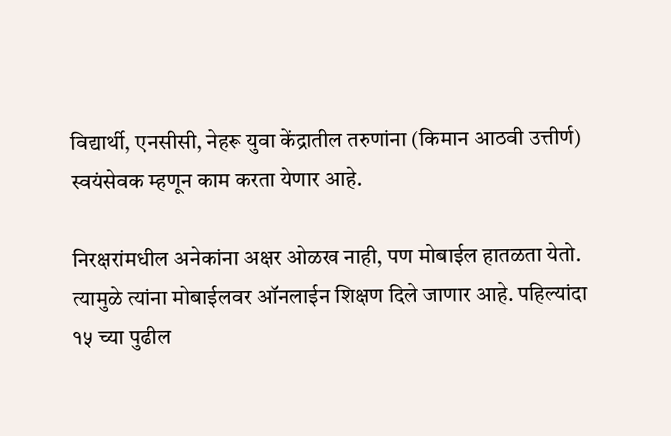विद्यार्थी, एनसीसी, नेहरू युवा केंद्रातील तरुणांना (किमान आठवी उत्तीर्ण) स्वयंसेवक म्हणून काम करता येणार आहे.

निरक्षरांमधील अनेकांना अक्षर ओळख नाही, पण मोबाईल हातळता येतो. त्यामुळे त्यांना मोबाईलवर ऑनलाईन शिक्षण दिले जाणार आहे. पहिल्यांदा १५ च्या पुढील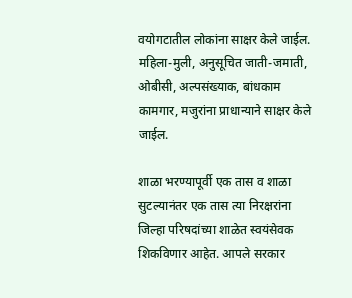वयोगटातील लोकांना साक्षर केले जाईल. महिला-मुली, अनुसूचित जाती-जमाती, ओबीसी, अल्पसंख्याक, बांधकाम कामगार, मजुरांना प्राधान्याने साक्षर केले जाईल.

शाळा भरण्यापूर्वी एक तास व शाळा सुटल्यानंतर एक तास त्या निरक्षरांना जिल्हा परिषदांच्या शाळेत स्वयंसेवक शिकविणार आहेत. आपले सरकार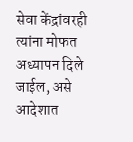सेवा केंद्रांवरही त्यांना मोफत अध्यापन दिले जाईल, असे आदेशात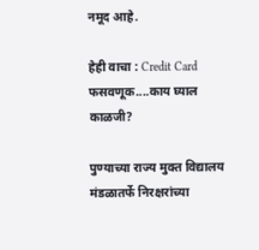नमूद आहे.

हेही वाचा : Credit Card फसवणूक....काय घ्याल काळजी?

पुण्याच्या राज्य मुक्त विद्यालय मंडळातर्फे निरक्षरांच्या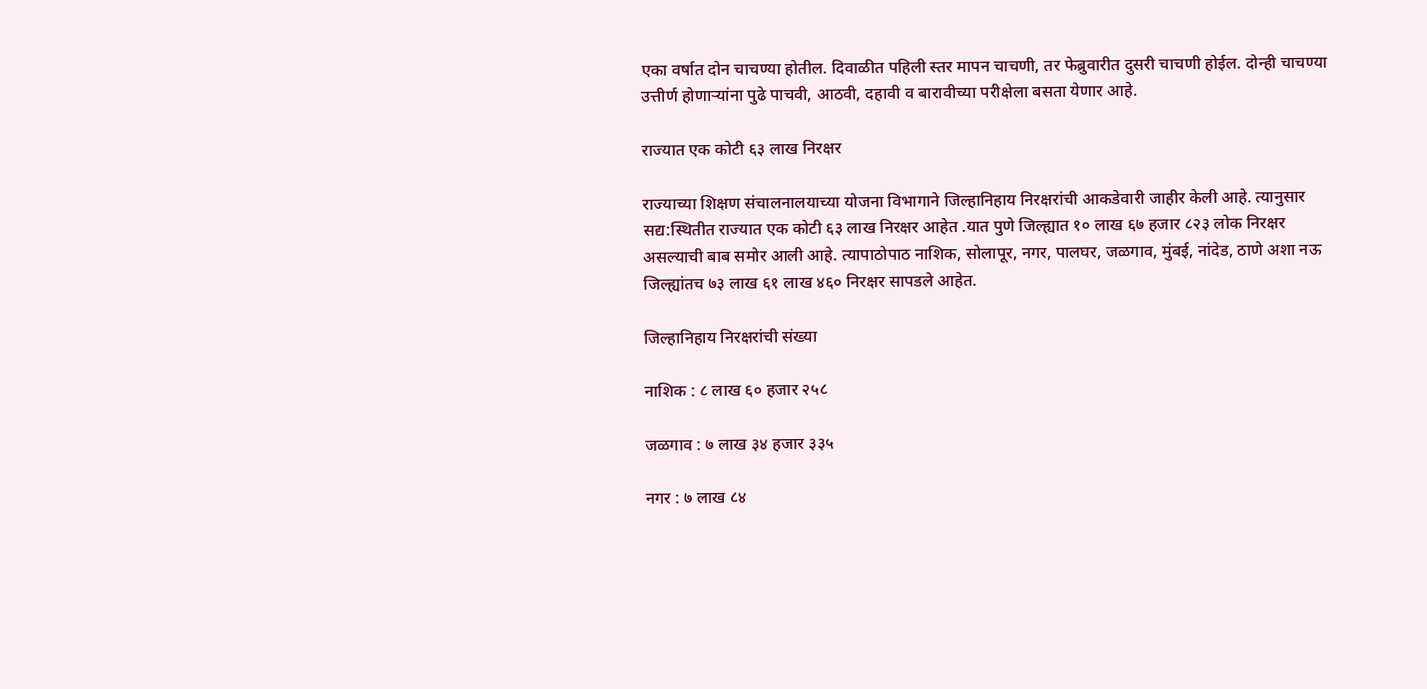एका वर्षात दोन चाचण्या होतील. दिवाळीत पहिली स्तर मापन चाचणी, तर फेब्रुवारीत दुसरी चाचणी होईल. दोन्ही चाचण्या उत्तीर्ण होणाऱ्यांना पुढे पाचवी, आठवी, दहावी व बारावीच्या परीक्षेला बसता येणार आहे.

राज्यात एक कोटी ६३ लाख निरक्षर

राज्याच्या शिक्षण संचालनालयाच्या योजना विभागाने जिल्हानिहाय निरक्षरांची आकडेवारी जाहीर केली आहे. त्यानुसार सद्य:स्थितीत राज्यात एक कोटी ६३ लाख निरक्षर आहेत .यात पुणे जिल्ह्यात १० लाख ६७ हजार ८२३ लोक निरक्षर असल्याची बाब समोर आली आहे. त्यापाठोपाठ नाशिक, सोलापूर, नगर, पालघर, जळगाव, मुंबई, नांदेड, ठाणे अशा नऊ जिल्ह्यांतच ७३ लाख ६१ लाख ४६० निरक्षर सापडले आहेत.

जिल्हानिहाय निरक्षरांची संख्या

नाशिक : ८ लाख ६० हजार २५८

जळगाव : ७ लाख ३४ हजार ३३५

नगर : ७ लाख ८४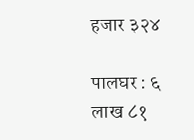हजार ३२४

पालघर : ६ लाख ८१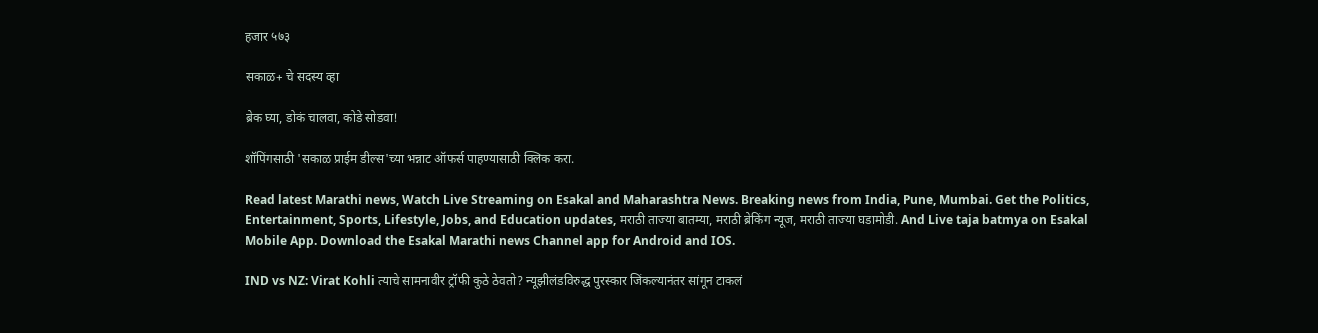हजार ५७३

सकाळ+ चे सदस्य व्हा

ब्रेक घ्या, डोकं चालवा, कोडे सोडवा!

शॉपिंगसाठी 'सकाळ प्राईम डील्स'च्या भन्नाट ऑफर्स पाहण्यासाठी क्लिक करा.

Read latest Marathi news, Watch Live Streaming on Esakal and Maharashtra News. Breaking news from India, Pune, Mumbai. Get the Politics, Entertainment, Sports, Lifestyle, Jobs, and Education updates, मराठी ताज्या बातम्या, मराठी ब्रेकिंग न्यूज, मराठी ताज्या घडामोडी. And Live taja batmya on Esakal Mobile App. Download the Esakal Marathi news Channel app for Android and IOS.

IND vs NZ: Virat Kohli त्याचे सामनावीर ट्रॉफी कुठे ठेवतो? न्यूझीलंडविरुद्ध पुरस्कार जिंकल्यानंतर सांगून टाकलं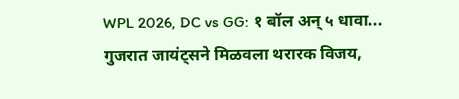WPL 2026, DC vs GG: १ बॉल अन् ५ धावा... गुजरात जायंट्सने मिळवला थरारक विजय,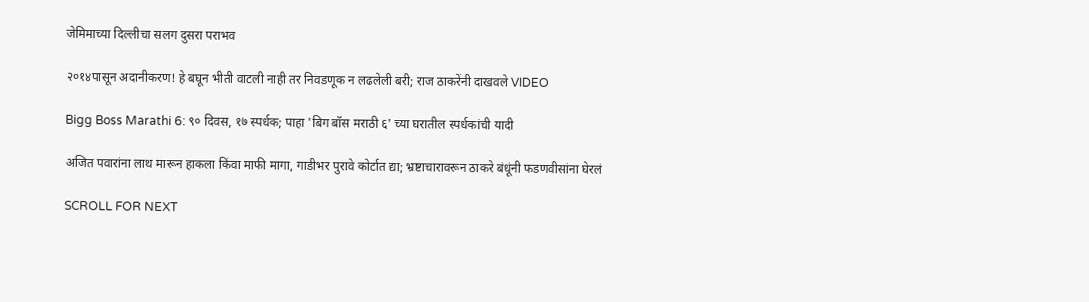जेमिमाच्या दिल्लीचा सलग दुसरा पराभव

२०१४पासून अदानीकरण! हे बघून भीती वाटली नाही तर निवडणूक न लढलेली बरी; राज ठाकरेंनी दाखवले VIDEO

Bigg Boss Marathi 6: ९० दिवस, १७ स्पर्धक; पाहा 'बिग बॉस मराठी ६' च्या घरातील स्पर्धकांची यादी

अजित पवारांना लाथ मारून हाकला किंवा माफी मागा, गाडीभर पुरावे कोर्टात द्या; भ्रष्टाचारावरून ठाकरे बंधूंनी फडणवीसांना घेरलं

SCROLL FOR NEXT